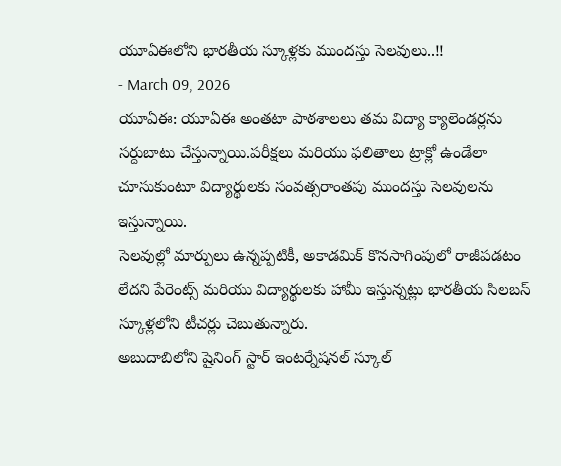యూఏఈలోని భారతీయ స్కూళ్లకు ముందస్తు సెలవులు..!!
- March 09, 2026
యూఏఈ: యూఏఈ అంతటా పాఠశాలలు తమ విద్యా క్యాలెండర్లను సర్దుబాటు చేస్తున్నాయి.పరీక్షలు మరియు ఫలితాలు ట్రాక్లో ఉండేలా చూసుకుంటూ విద్యార్థులకు సంవత్సరాంతపు ముందస్తు సెలవులను ఇస్తున్నాయి.
సెలవుల్లో మార్పులు ఉన్నప్పటికీ, అకాడమిక్ కొనసాగింపులో రాజీపడటం లేదని పేరెంట్స్ మరియు విద్యార్థులకు హామీ ఇస్తున్నట్లు భారతీయ సిలబస్ స్కూళ్లలోని టీచర్లు చెబుతున్నారు.
అబుదాబిలోని షైనింగ్ స్టార్ ఇంటర్నేషనల్ స్కూల్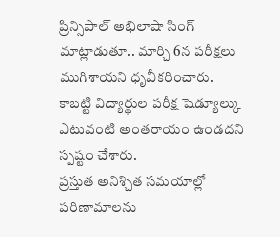ప్రిన్సిపాల్ అభిలాషా సింగ్ మాట్లాడుతూ.. మార్చి 6న పరీక్షలు ముగిశాయని ధృవీకరించారు. కాబట్టి విద్యార్థుల పరీక్ష షెడ్యూల్కు ఎటువంటి అంతరాయం ఉండదని స్పష్టం చేశారు.
ప్రస్తుత అనిశ్చిత సమయాల్లో పరిణామాలను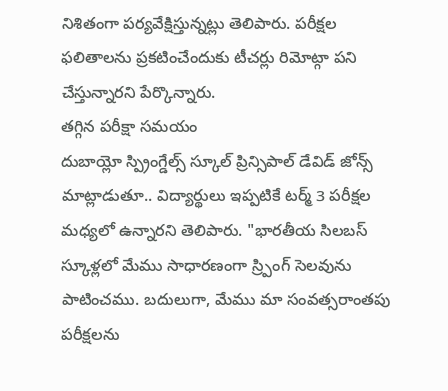నిశితంగా పర్యవేక్షిస్తున్నట్లు తెలిపారు. పరీక్షల ఫలితాలను ప్రకటించేందుకు టీచర్లు రిమోట్గా పని చేస్తున్నారని పేర్కొన్నారు.
తగ్గిన పరీక్షా సమయం
దుబాయ్లో స్ప్రింగ్డేల్స్ స్కూల్ ప్రిన్సిపాల్ డేవిడ్ జోన్స్ మాట్లాడుతూ.. విద్యార్థులు ఇప్పటికే టర్మ్ 3 పరీక్షల మధ్యలో ఉన్నారని తెలిపారు. "భారతీయ సిలబస్ స్కూళ్లలో మేము సాధారణంగా స్ర్పింగ్ సెలవును పాటించము. బదులుగా, మేము మా సంవత్సరాంతపు పరీక్షలను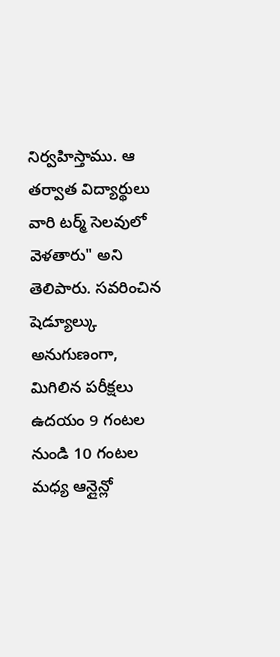నిర్వహిస్తాము. ఆ తర్వాత విద్యార్థులు వారి టర్మ్ సెలవులో వెళతారు" అని తెలిపారు. సవరించిన షెడ్యూల్కు అనుగుణంగా, మిగిలిన పరీక్షలు ఉదయం 9 గంటల నుండి 10 గంటల మధ్య ఆన్లైన్లో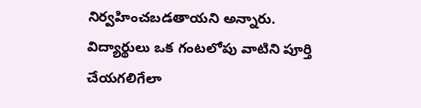నిర్వహించబడతాయని అన్నారు. విద్యార్థులు ఒక గంటలోపు వాటిని పూర్తి చేయగలిగేలా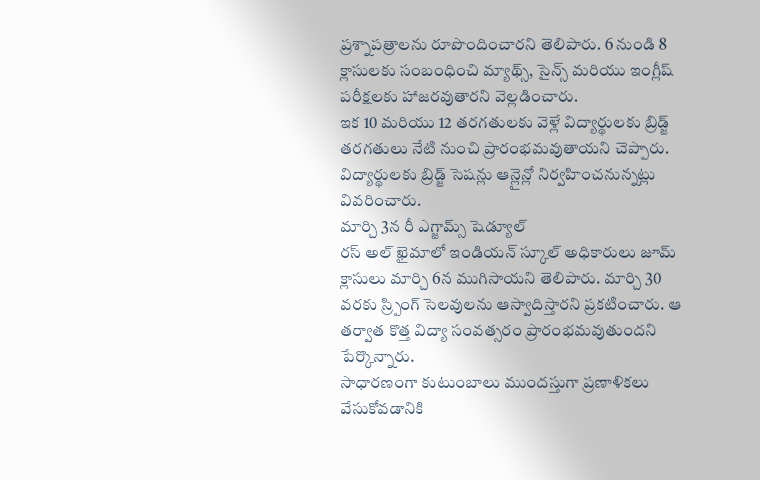ప్రశ్నాపత్రాలను రూపొందించారని తెలిపారు. 6 నుండి 8 క్లాసులకు సంబంధించి మ్యాథ్స్, సైన్స్ మరియు ఇంగ్లీష్ పరీక్షలకు హాజరవుతారని వెల్లడించారు.
ఇక 10 మరియు 12 తరగతులకు వెళ్లే విద్యార్థులకు బ్రిడ్జ్ తరగతులు నేటి నుంచి ప్రారంభమవుతాయని చెప్పారు. విద్యార్థులకు బ్రిడ్జ్ సెషన్లు ఆన్లైన్లో నిర్వహించనున్నట్లు వివరించారు.
మార్చి 3న రీ ఎగ్జామ్స్ షెడ్యూల్
రస్ అల్ ఖైమాలో ఇండియన్ స్కూల్ అధికారులు జూమ్ క్లాసులు మార్చి 6న ముగిసాయని తెలిపారు. మార్చి 30 వరకు స్ర్పింగ్ సెలవులను ఆస్వాదిస్తారని ప్రకటించారు. ఆ తర్వాత కొత్త విద్యా సంవత్సరం ప్రారంభమవుతుందని పేర్కొన్నారు.
సాధారణంగా కుటుంబాలు ముందస్తుగా ప్రణాళికలు వేసుకోవడానికి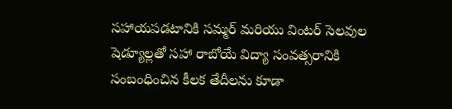సహాయపడటానికి సమ్మర్ మరియు వింటర్ సెలవుల షెడ్యూల్లతో సహా రాబోయే విద్యా సంవత్సరానికి సంబంధించిన కీలక తేదీలను కూడా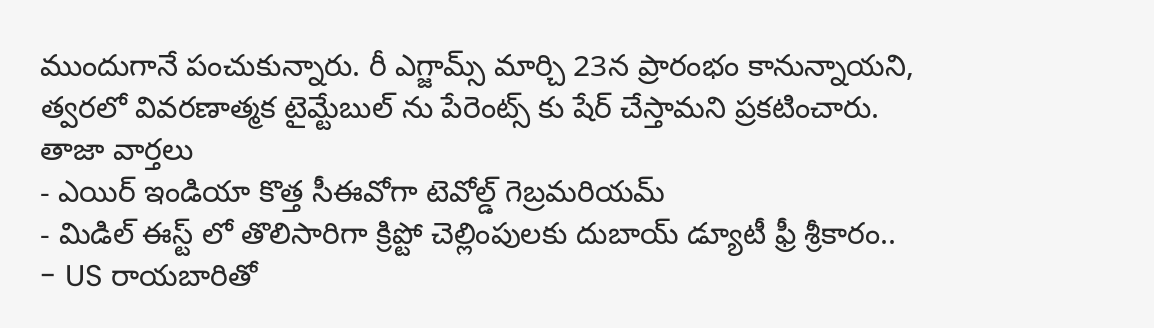ముందుగానే పంచుకున్నారు. రీ ఎగ్జామ్స్ మార్చి 23న ప్రారంభం కానున్నాయని, త్వరలో వివరణాత్మక టైమ్టేబుల్ ను పేరెంట్స్ కు షేర్ చేస్తామని ప్రకటించారు.
తాజా వార్తలు
- ఎయిర్ ఇండియా కొత్త సీఈవోగా టెవోల్డ్ గెబ్రమరియమ్
- మిడిల్ ఈస్ట్ లో తొలిసారిగా క్రిప్టో చెల్లింపులకు దుబాయ్ డ్యూటీ ఫ్రీ శ్రీకారం..
- US రాయబారితో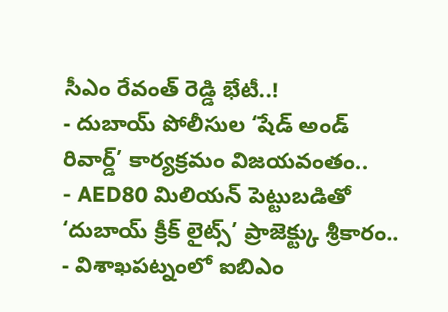సీఎం రేవంత్ రెడ్డి భేటీ..!
- దుబాయ్ పోలీసుల ‘షేడ్ అండ్ రివార్డ్’ కార్యక్రమం విజయవంతం..
- AED80 మిలియన్ పెట్టుబడితో ‘దుబాయ్ క్రీక్ లైట్స్’ ప్రాజెక్ట్కు శ్రీకారం..
- విశాఖపట్నంలో ఐబిఎం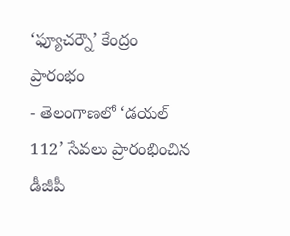‘ఫ్యూచర్నౌ’ కేంద్రం ప్రారంభం
- తెలంగాణలో ‘డయల్ 112’ సేవలు ప్రారంభించిన డీజీపీ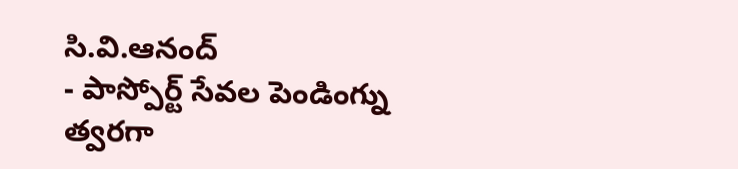సి.వి.ఆనంద్
- పాస్పోర్ట్ సేవల పెండింగ్ను త్వరగా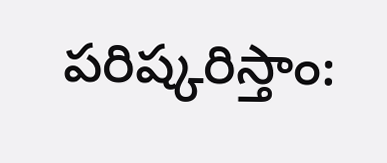పరిష్కరిస్తాం: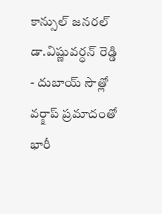కాన్సుల్ జనరల్ డా.విష్ణువర్ధన్ రెడ్డి
- దుబాయ్ సౌత్లో వర్క్షాప్ ప్రమాదంతో భారీ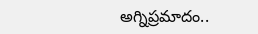అగ్నిప్రమాదం..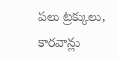పలు ట్రక్కులు, కారవాన్లు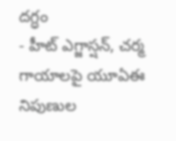దగ్ధం
- హీట్ ఎగ్జాస్షన్, చర్మ గాయాలపై యూఏఈ నిపుణుల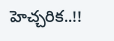హెచ్చరిక..!!